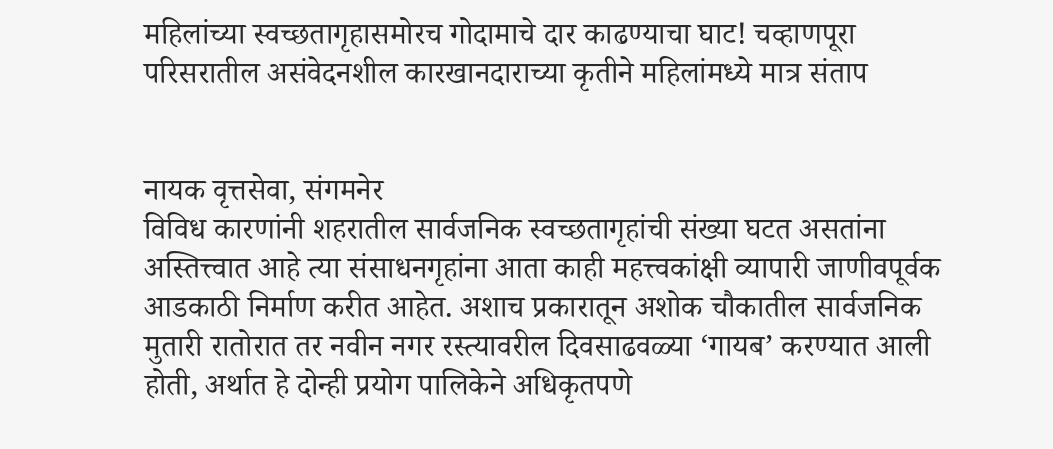महिलांच्या स्वच्छतागृहासमोरच गोदामाचे दार काढण्याचा घाट! चव्हाणपूरा परिसरातील असंवेदनशील कारखानदाराच्या कृतीने महिलांमध्ये मात्र संताप


नायक वृत्तसेवा, संगमनेर
विविध कारणांनी शहरातील सार्वजनिक स्वच्छतागृहांची संख्या घटत असतांना अस्तित्त्वात आहे त्या संसाधनगृहांना आता काही महत्त्वकांक्षी व्यापारी जाणीवपूर्वक आडकाठी निर्माण करीत आहेत. अशाच प्रकारातून अशोक चौकातील सार्वजनिक मुतारी रातोरात तर नवीन नगर रस्त्यावरील दिवसाढवळ्या ‘गायब’ करण्यात आली होती, अर्थात हे दोन्ही प्रयोग पालिकेने अधिकृतपणे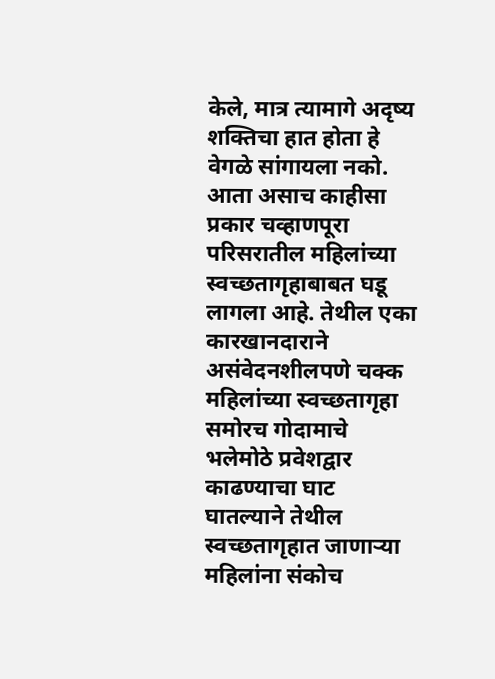केले, मात्र त्यामागे अदृष्य शक्तिचा हात होता हे वेगळे सांगायला नको. आता असाच काहीसा प्रकार चव्हाणपूरा परिसरातील महिलांच्या स्वच्छतागृहाबाबत घडू लागला आहे. तेथील एका कारखानदाराने असंवेदनशीलपणे चक्क महिलांच्या स्वच्छतागृहा समोरच गोदामाचे भलेमोठे प्रवेशद्वार काढण्याचा घाट घातल्याने तेथील स्वच्छतागृहात जाणार्‍या महिलांना संकोच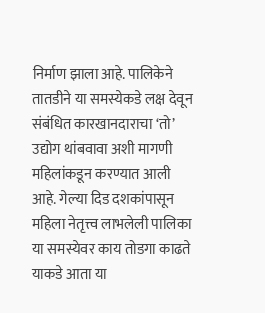निर्माण झाला आहे. पालिकेने तातडीने या समस्येकडे लक्ष देवून संबंधित कारखानदाराचा ‘तो’ उद्योग थांबवावा अशी मागणी महिलांकडून करण्यात आली आहे. गेल्या दिड दशकांपासून महिला नेतृत्त्व लाभलेली पालिका या समस्येवर काय तोडगा काढते याकडे आता या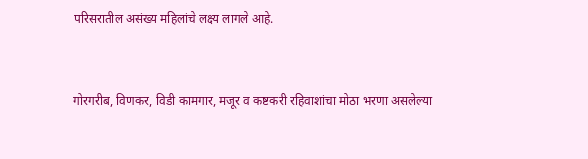परिसरातील असंख्य महिलांचे लक्ष्य लागले आहे.


गोरगरीब, विणकर, विडी कामगार, मजूर व कष्टकरी रहिवाशांचा मोठा भरणा असलेल्या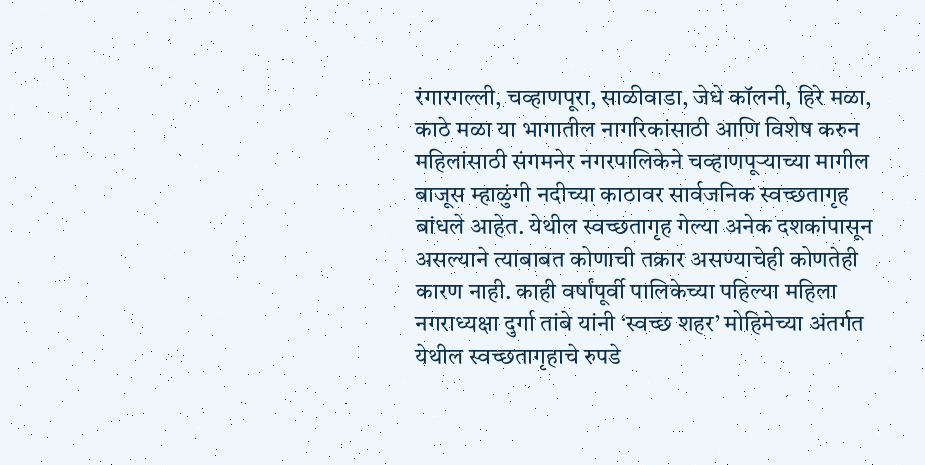रंगारगल्ली, चव्हाणपूरा, साळीवाडा, जेधे कॉलनी, हिरे मळा, काठे मळा या भागातील नागरिकांसाठी आणि विशेष करुन महिलांसाठी संगमनेर नगरपालिकेने चव्हाणपूर्‍याच्या मागील बाजूस म्हाळुंगी नदीच्या काठावर सार्वजनिक स्वच्छतागृह बांधले आहेत. येथील स्वच्छतागृह गेल्या अनेक दशकांपासून असल्याने त्याबाबत कोणाची तक्रार असण्याचेही कोणतेही कारण नाही. काही वर्षांपूर्वी पालिकेच्या पहिल्या महिला नगराध्यक्षा दुर्गा तांबे यांनी ‘स्वच्छ शहर’ मोहिमेच्या अंतर्गत येथील स्वच्छतागृहाचे रुपडे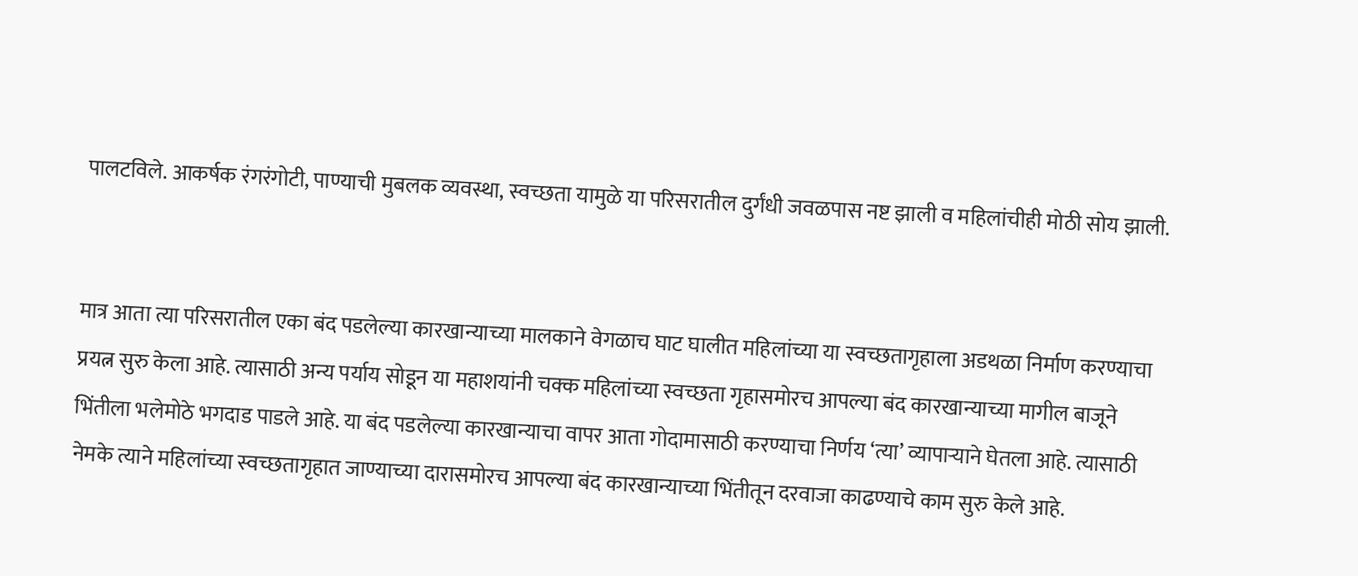पालटविले. आकर्षक रंगरंगोटी, पाण्याची मुबलक व्यवस्था, स्वच्छता यामुळे या परिसरातील दुर्गंधी जवळपास नष्ट झाली व महिलांचीही मोठी सोय झाली.


मात्र आता त्या परिसरातील एका बंद पडलेल्या कारखान्याच्या मालकाने वेगळाच घाट घालीत महिलांच्या या स्वच्छतागृहाला अडथळा निर्माण करण्याचा प्रयत्न सुरु केला आहे. त्यासाठी अन्य पर्याय सोडून या महाशयांनी चक्क महिलांच्या स्वच्छता गृहासमोरच आपल्या बंद कारखान्याच्या मागील बाजूने भिंतीला भलेमोठे भगदाड पाडले आहे. या बंद पडलेल्या कारखान्याचा वापर आता गोदामासाठी करण्याचा निर्णय ‘त्या’ व्यापार्‍याने घेतला आहे. त्यासाठी नेमके त्याने महिलांच्या स्वच्छतागृहात जाण्याच्या दारासमोरच आपल्या बंद कारखान्याच्या भिंतीतून दरवाजा काढण्याचे काम सुरु केले आहे.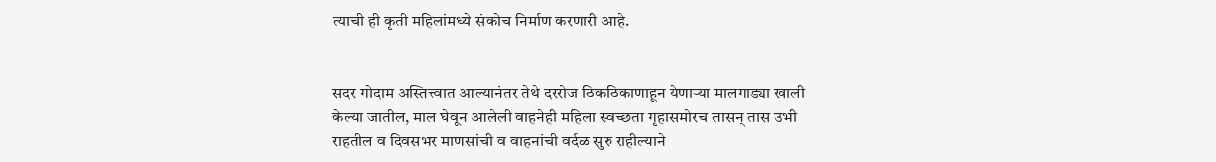त्याची ही कृती महिलांमध्ये संकोच निर्माण करणारी आहे.


सदर गोदाम अस्तित्त्वात आल्यानंतर तेथे दररोज ठिकठिकाणाहून येणार्‍या मालगाड्या खाली केल्या जातील, माल घेवून आलेली वाहनेही महिला स्वच्छता गृहासमोरच तासन् तास उभी राहतील व दिवसभर माणसांची व वाहनांची वर्दळ सुरु राहील्याने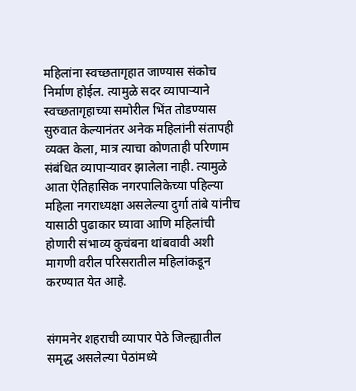महिलांना स्वच्छतागृहात जाण्यास संकोच निर्माण होईल. त्यामुळे सदर व्यापार्‍याने स्वच्छतागृहाच्या समोरील भिंत तोडण्यास सुरुवात केल्यानंतर अनेक महिलांनी संतापही व्यक्त केला, मात्र त्याचा कोणताही परिणाम संबंधित व्यापार्‍यावर झालेला नाही. त्यामुळे आता ऐतिहासिक नगरपालिकेच्या पहिल्या महिला नगराध्यक्षा असलेल्या दुर्गा तांबे यांनीच यासाठी पुढाकार घ्यावा आणि महिलांची होणारी संभाव्य कुचंबना थांबवावी अशी मागणी वरील परिसरातील महिलांकडून करण्यात येत आहे.


संगमनेर शहराची व्यापार पेठे जिल्ह्यातील समृद्ध असलेल्या पेठांमध्ये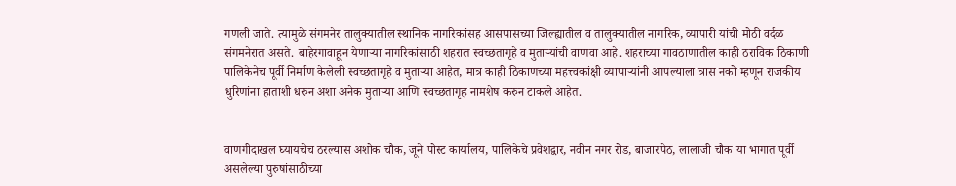गणली जाते. त्यामुळे संगमनेर तालुक्यातील स्थानिक नागरिकांसह आसपासच्या जिल्ह्यातील व तालुक्यातील नागरिक, व्यापारी यांची मोठी वर्दळ संगमनेरात असते. बाहेरगावाहून येणार्‍या नागरिकांसाठी शहरात स्वच्छतागृहे व मुतार्‍यांची वाणवा आहे. शहराच्या गावठाणातील काही ठराविक ठिकाणी पालिकेनेच पूर्वी निर्माण केलेली स्वच्छतागृहे व मुतार्‍या आहेत, मात्र काही ठिकाणच्या महत्त्वकांक्षी व्यापार्‍यांनी आपल्याला त्रास नको म्हणून राजकीय धुरिणांना हाताशी धरुन अशा अनेक मुतार्‍या आणि स्वच्छतागृह नामशेष करुन टाकले आहेत.


वाणगीदाखल घ्यायचेच ठरल्यास अशोक चौक, जूने पोस्ट कार्यालय, पालिकेचे प्रवेशद्वार, नवीन नगर रोड, बाजारपेठ, लालाजी चौक या भागात पूर्वी असलेल्या पुरुषांसाठीच्या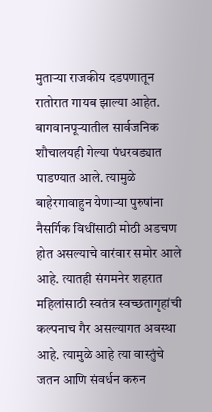मुतार्‍या राजकीय दडपणातून रातोरात गायब झाल्या आहेत. बागवानपूर्‍यातील सार्वजनिक शौचालयही गेल्या पंधरवड्यात पाडण्यात आले. त्यामुळे बाहेरगावाहुन येणार्‍या पुरुषांना नैसर्गिक विधींसाठी मोठी अडचण होत असल्याचे वारंवार समोर आले आहे. त्यातही संगमनेर शहरात महिलांसाठी स्वतंत्र स्वच्छतागृहांची कल्पनाच गैर असल्यागत अवस्था आहे. त्यामुळे आहे त्या वास्तुंचे जतन आणि संवर्धन करुन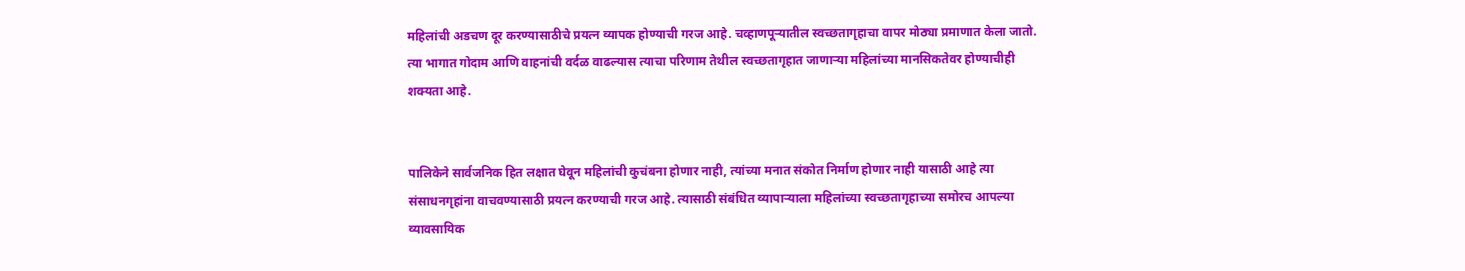महिलांची अडचण दूर करण्यासाठीचे प्रयत्न व्यापक होण्याची गरज आहे. चव्हाणपूर्‍यातील स्वच्छतागृहाचा वापर मोठ्या प्रमाणात केला जातो. त्या भागात गोदाम आणि वाहनांची वर्दळ वाढल्यास त्याचा परिणाम तेथील स्वच्छतागृहात जाणार्‍या महिलांच्या मानसिकतेवर होण्याचीही शक्यता आहे.


पालिकेने सार्वजनिक हित लक्षात घेवून महिलांची कुचंबना होणार नाही, त्यांच्या मनात संकोत निर्माण होणार नाही यासाठी आहे त्या संसाधनगृहांना वाचवण्यासाठी प्रयत्न करण्याची गरज आहे. त्यासाठी संबंधित व्यापार्‍याला महिलांच्या स्वच्छतागृहाच्या समोरच आपल्या व्यावसायिक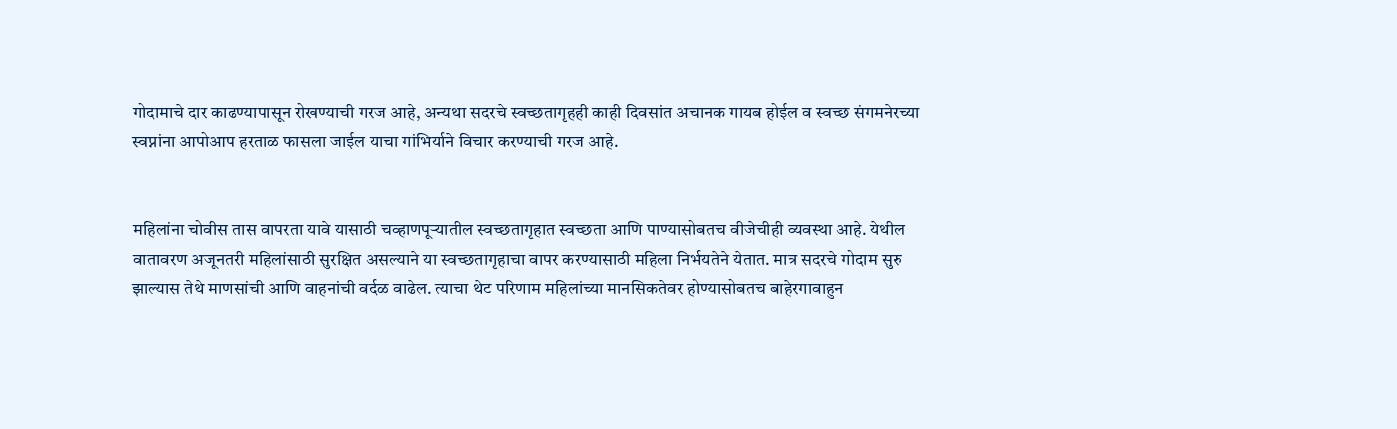गोदामाचे दार काढण्यापासून रोखण्याची गरज आहे, अन्यथा सदरचे स्वच्छतागृहही काही दिवसांत अचानक गायब होईल व स्वच्छ संगमनेरच्या स्वप्नांना आपोआप हरताळ फासला जाईल याचा गांभिर्याने विचार करण्याची गरज आहे.


महिलांना चोवीस तास वापरता यावे यासाठी चव्हाणपूर्‍यातील स्वच्छतागृहात स्वच्छता आणि पाण्यासोबतच वीजेचीही व्यवस्था आहे. येथील वातावरण अजूनतरी महिलांसाठी सुरक्षित असल्याने या स्वच्छतागृहाचा वापर करण्यासाठी महिला निर्भयतेने येतात. मात्र सदरचे गोदाम सुरु झाल्यास तेथे माणसांची आणि वाहनांची वर्दळ वाढेल. त्याचा थेट परिणाम महिलांच्या मानसिकतेवर होण्यासोबतच बाहेरगावाहुन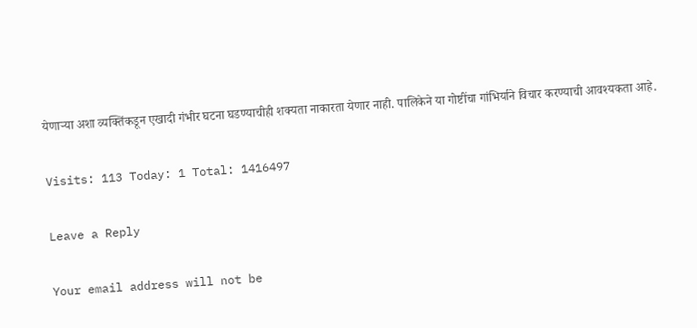येणार्‍या अशा व्यक्तिंकडून एखादी गंभीर घटना घडण्याचीही शक्यता नाकारता येणार नाही. पालिकेने या गोष्टींचा गांभिर्याने विचार करण्याची आवश्यकता आहे.

Visits: 113 Today: 1 Total: 1416497

Leave a Reply

Your email address will not be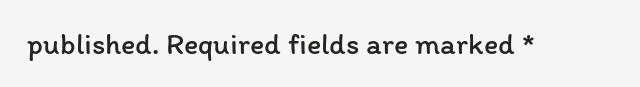published. Required fields are marked *